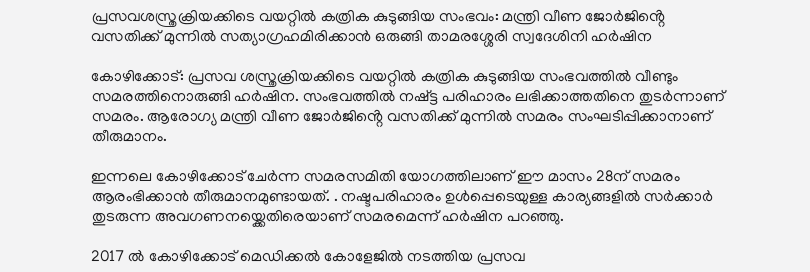പ്രസവശസ്ത്രക്രിയക്കിടെ വയറ്റിൽ കത്രിക കുടുങ്ങിയ സംഭവം: മന്ത്രി വീണ ജോര്‍ജിൻ്റെ വസതിക്ക് മുന്നില്‍ സത്യാഗ്രഹമിരിക്കാൻ ഒരുങ്ങി താമരശ്ശേരി സ്വദേശിനി ഹര്‍ഷിന

കോഴിക്കോട്: പ്രസവ ശസ്ത്രക്രിയക്കിടെ വയറ്റില്‍ കത്രിക കുടുങ്ങിയ സംഭവത്തില്‍ വീണ്ടും സമരത്തിനൊരുങ്ങി ഹർഷിന. സംഭവത്തിൽ നഷ്ട്ട പരിഹാരം ലഭിക്കാത്തതിനെ തുടർന്നാണ് സമരം. ആരോഗ്യ മന്ത്രി വീണ ജോര്‍ജിൻ്റെ വസതിക്ക് മുന്നില്‍ സമരം സംഘടിപ്പിക്കാനാണ് തീരുമാനം.

ഇന്നലെ കോഴിക്കോട് ചേർന്ന സമരസമിതി യോഗത്തിലാണ് ഈ മാസം 28ന് സമരം ആരംഭിക്കാൻ തീരുമാനമുണ്ടായത്. . നഷ്ടപരിഹാരം ഉള്‍പ്പെടെയുള്ള കാര്യങ്ങളില്‍ സർക്കാർ തുടരുന്ന അവഗണനയ്ക്കെതിരെയാണ് സമരമെന്ന് ഹർഷിന പറഞ്ഞു.

2017 ല്‍ കോഴിക്കോട് മെഡിക്കല്‍ കോളേജില്‍ നടത്തിയ പ്രസവ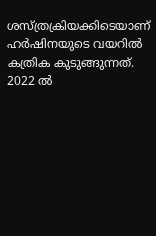ശസ്ത്രക്രിയക്കിടെയാണ് ഹർഷിനയുടെ വയറില്‍ കത്രിക കുടുങ്ങുന്നത്. 2022 ല്‍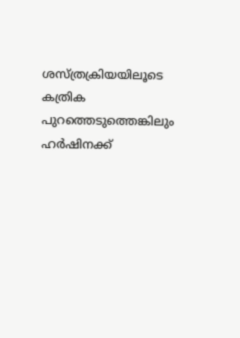ശസ്ത്രക്രിയയിലൂടെ കത്രിക പുറത്തെടുത്തെങ്കിലും ഹർഷിനക്ക്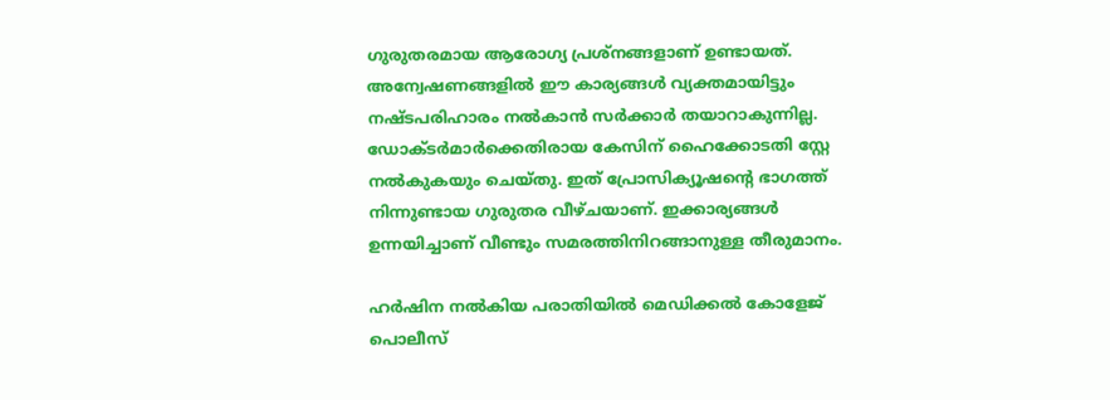ഗുരുതരമായ ആരോഗ്യ പ്രശ്നങ്ങളാണ് ഉണ്ടായത്. അന്വേഷണങ്ങളില്‍ ഈ കാര്യങ്ങൾ വ്യക്തമായിട്ടും നഷ്ടപരിഹാരം നല്‍കാൻ സര്‍ക്കാര്‍ തയാറാകുന്നില്ല. ഡോക്ടർമാർക്കെതിരായ കേസിന് ഹൈക്കോടതി സ്റ്റേ നല്‍കുകയും ചെയ്തു. ഇത് പ്രോസിക്യൂഷൻ്റെ ഭാഗത്ത് നിന്നുണ്ടായ ഗുരുതര വീഴ്ചയാണ്. ഇക്കാര്യങ്ങള്‍ ഉന്നയിച്ചാണ് വീണ്ടും സമരത്തിനിറങ്ങാനുള്ള തീരുമാനം.

ഹർഷിന നല്‍കിയ പരാതിയില്‍ മെഡിക്കല്‍ കോളേജ് പൊലീസ്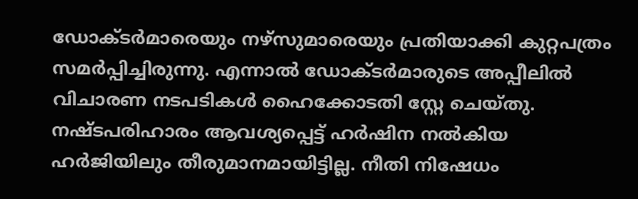ഡോക്ടർമാരെയും നഴ്സുമാരെയും പ്രതിയാക്കി കുറ്റപത്രം സമര്‍പ്പിച്ചിരുന്നു. എന്നാല്‍ ഡോക്ടർമാരുടെ അപ്പീലില്‍ വിചാരണ നടപടികള്‍ ഹൈക്കോടതി സ്റ്റേ ചെയ്തു. നഷ്ടപരിഹാരം ആവശ്യപ്പെട്ട് ഹർഷിന നല്‍കിയ ഹർജിയിലും തീരുമാനമായിട്ടില്ല. നീതി നിഷേധം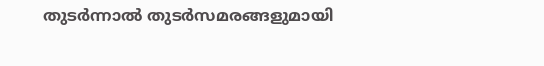തുടർന്നാല്‍ തുടർസമരങ്ങളുമായി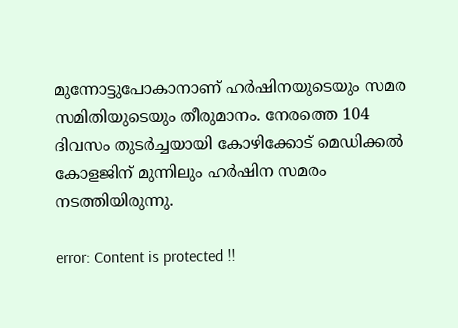മുന്നോട്ടുപോകാനാണ് ഹർഷിനയുടെയും സമര സമിതിയുടെയും തീരുമാനം. നേരത്തെ 104 ദിവസം തുടർച്ചയായി കോഴിക്കോട് മെഡിക്കല്‍ കോളജിന് മുന്നിലും ഹർഷിന സമരം നടത്തിയിരുന്നു.

error: Content is protected !!